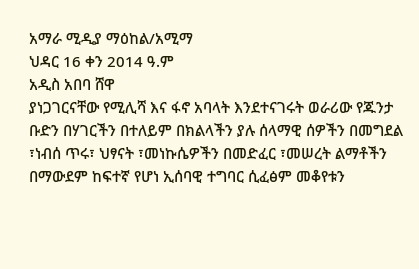አማራ ሚዲያ ማዕከል/አሚማ
ህዳር 16 ቀን 2014 ዓ.ም
አዲስ አበባ ሸዋ
ያነጋገርናቸው የሚሊሻ እና ፋኖ አባላት እንደተናገሩት ወራሪው የጁንታ ቡድን በሃገርችን በተለይም በክልላችን ያሉ ሰላማዊ ሰዎችን በመግደል ፣ነብሰ ጥሩ፣ ህፃናት ፣መነኩሴዎችን በመድፈር ፣መሠረት ልማቶችን በማውደም ከፍተኛ የሆነ ኢሰባዊ ተግባር ሲፈፅም መቆየቱን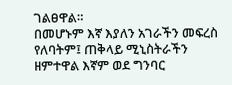ገልፀዋል።
በመሆኑም እኛ እያለን አገራችን መፍረስ የለባትም፤ ጠቅላይ ሚኒስትራችን ዘምተዋል እኛም ወደ ግንባር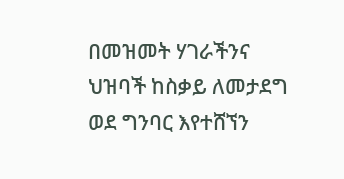በመዝመት ሃገራችንና ህዝባች ከስቃይ ለመታደግ ወደ ግንባር እየተሸኘን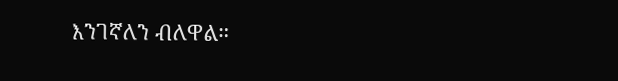እንገኛለን ብለዋል።